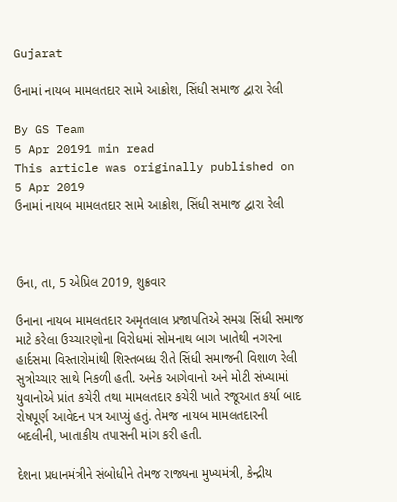Gujarat

ઉનામાં નાયબ મામલતદાર સામે આક્રોશ, સિંધી સમાજ દ્વારા રેલી

By GS Team
5 Apr 20191 min read
This article was originally published on 5 Apr 2019
ઉનામાં નાયબ મામલતદાર સામે આક્રોશ, સિંધી સમાજ દ્વારા રેલી



ઉના, તા, 5 એપ્રિલ 2019, શુક્રવાર

ઉનાના નાયબ મામલતદાર અમૃતલાલ પ્રજાપતિએ સમગ્ર સિંધી સમાજ માટે કરેલા ઉચ્ચારણોના વિરોધમાં સોમનાથ બાગ ખાતેથી નગરના હાર્દસમા વિસ્તારોમાંથી શિસ્તબધ્ધ રીતે સિંધી સમાજની વિશાળ રેલી સુત્રોચ્ચાર સાથે નિકળી હતી. અનેક આગેવાનો અને મોટી સંખ્યામાં યુવાનોએ પ્રાંત કચેરી તથા મામલતદાર કચેરી ખાતે રજૂઆત કર્યા બાદ રોષપૂર્ણ આવેદન પત્ર આપ્યું હતું. તેમજ નાયબ મામલતદારની બદલીની, ખાતાકીય તપાસની માંગ કરી હતી.

દેશના પ્રધાનમંત્રીને સંબોધીને તેમજ રાજ્યના મુખ્યમંત્રી, કેન્દ્રીય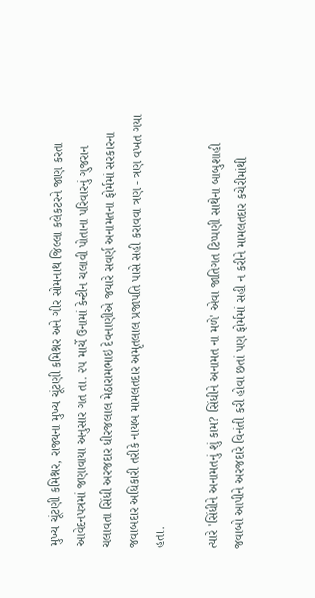મુખ્ય ચૂંટણી કમિશ્નર, રાજ્યના મુખ્ય ચૂંટણી કમિશ્નર અને ગીર સોમનાથ જિલ્લા કલેકટરને જાણ કરતા આવેદનપત્રમાં જણાવાયા અનુસાર ગત તા. ૨૫ માર્ચે ઉનામાં કેન્ટીન ચલાવી પોતાના પરિવારનું ગુજરાન ચલાવતા સિંધી અરજદાર ધીરજલાલ મેઠારામભાઇ દેવનાણીએ જયારે સવર્ણ અનામતના ફોર્મમાં સરકારના જવાબદાર અધિકારી તરીકે નાયબ મામલતદાર અમૃતલાલ પ્રજાપતિ પાસે સહી કરાવવા ત્રણ - ત્રણ વખત ગયા હતા.

ત્યારે 'સિંધીને અનામતનું શું કામ? સિંધીને અનામત ના મળે' એવા જાતિગત ટિપ્પણી સાથેના બાબુશાહી જવાબો આપીને અરજદારે વિનંતી કરી હોવા છતાં પણ ફોર્મમાં સહી ન કરીને મામલતદાર કચેરીમાંથી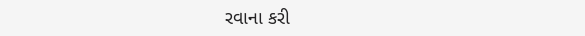રવાના કરી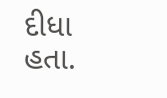દીધા હતા.